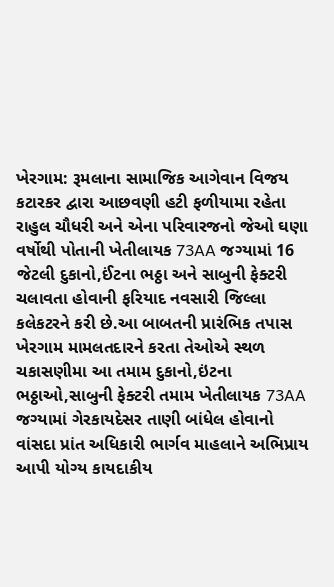ખેરગામ: રૂમલાના સામાજિક આગેવાન વિજય કટારકર દ્વારા આછવણી હટી ફળીયામા રહેતા રાહુલ ચૌધરી અને એના પરિવારજનો જેઓ ઘણા વર્ષોથી પોતાની ખેતીલાયક 73AA જગ્યામાં 16 જેટલી દુકાનો,ઈંટના ભઠ્ઠા અને સાબુની ફેક્ટરી ચલાવતા હોવાની ફરિયાદ નવસારી જિલ્લા કલેકટરને કરી છે.આ બાબતની પ્રારંભિક તપાસ ખેરગામ મામલતદારને કરતા તેઓએ સ્થળ ચકાસણીમા આ તમામ દુકાનો,ઇંટના ભઠ્ઠાઓ,સાબુની ફેક્ટરી તમામ ખેતીલાયક 73AA જગ્યામાં ગેરકાયદેસર તાણી બાંધેલ હોવાનો વાંસદા પ્રાંત અધિકારી ભાર્ગવ માહલાને અભિપ્રાય આપી યોગ્ય કાયદાકીય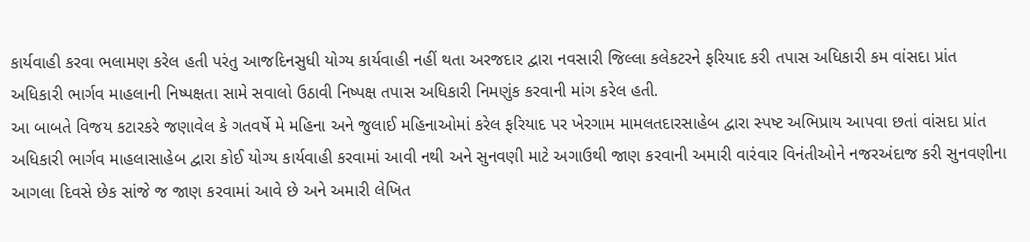કાર્યવાહી કરવા ભલામણ કરેલ હતી પરંતુ આજદિનસુધી યોગ્ય કાર્યવાહી નહીં થતા અરજદાર દ્વારા નવસારી જિલ્લા કલેકટરને ફરિયાદ કરી તપાસ અધિકારી કમ વાંસદા પ્રાંત અધિકારી ભાર્ગવ માહલાની નિષ્પક્ષતા સામે સવાલો ઉઠાવી નિષ્પક્ષ તપાસ અધિકારી નિમણુંક કરવાની માંગ કરેલ હતી.
આ બાબતે વિજય કટારકરે જણાવેલ કે ગતવર્ષે મે મહિના અને જુલાઈ મહિનાઓમાં કરેલ ફરિયાદ પર ખેરગામ મામલતદારસાહેબ દ્વારા સ્પષ્ટ અભિપ્રાય આપવા છતાં વાંસદા પ્રાંત અધિકારી ભાર્ગવ માહલાસાહેબ દ્વારા કોઈ યોગ્ય કાર્યવાહી કરવામાં આવી નથી અને સુનવણી માટે અગાઉથી જાણ કરવાની અમારી વારંવાર વિનંતીઓને નજરઅંદાજ કરી સુનવણીના આગલા દિવસે છેક સાંજે જ જાણ કરવામાં આવે છે અને અમારી લેખિત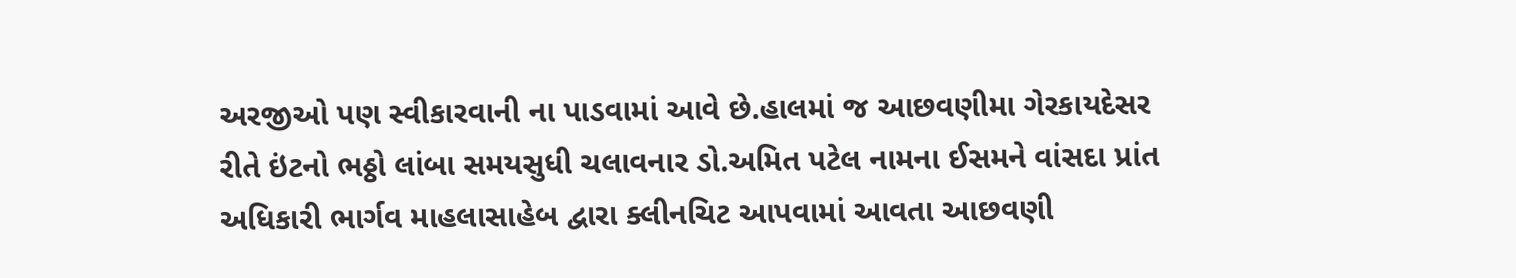અરજીઓ પણ સ્વીકારવાની ના પાડવામાં આવે છે.હાલમાં જ આછવણીમા ગેરકાયદેસર રીતે ઇંટનો ભઠ્ઠો લાંબા સમયસુધી ચલાવનાર ડો.અમિત પટેલ નામના ઈસમને વાંસદા પ્રાંત અધિકારી ભાર્ગવ માહલાસાહેબ દ્વારા ક્લીનચિટ આપવામાં આવતા આછવણી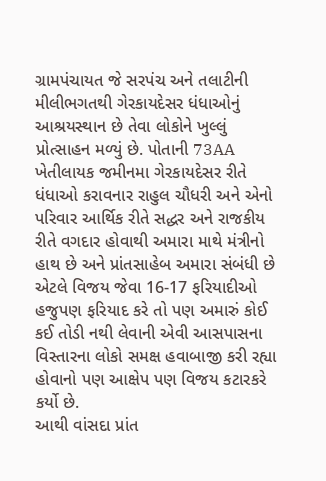ગ્રામપંચાયત જે સરપંચ અને તલાટીની મીલીભગતથી ગેરકાયદેસર ધંધાઓનું આશ્રયસ્થાન છે તેવા લોકોને ખુલ્લું પ્રોત્સાહન મળ્યું છે. પોતાની 73AA ખેતીલાયક જમીનમા ગેરકાયદેસર રીતે ધંધાઓ કરાવનાર રાહુલ ચૌધરી અને એનો પરિવાર આર્થિક રીતે સદ્ધર અને રાજકીય રીતે વગદાર હોવાથી અમારા માથે મંત્રીનો હાથ છે અને પ્રાંતસાહેબ અમારા સંબંધી છે એટલે વિજય જેવા 16-17 ફરિયાદીઓ હજુપણ ફરિયાદ કરે તો પણ અમારું કોઈ કઈ તોડી નથી લેવાની એવી આસપાસના વિસ્તારના લોકો સમક્ષ હવાબાજી કરી રહ્યા હોવાનો પણ આક્ષેપ પણ વિજય કટારકરે કર્યો છે.
આથી વાંસદા પ્રાંત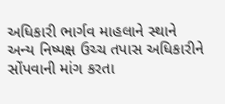અધિકારી ભાર્ગવ માહલાને સ્થાને અન્ય નિષ્પક્ષ ઉચ્ચ તપાસ અધિકારીને સોંપવાની માંગ કરતા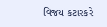વિજય કટારકરે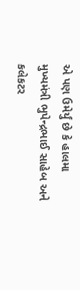એ પણ ઉમેર્યું છે કે હાલમા મુખ્યમંત્રી ભુપેન્દ્રભાઈ સાહેબ અને કલેકટર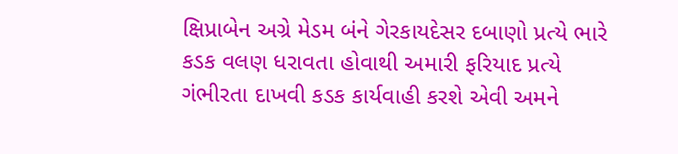ક્ષિપ્રાબેન અગ્રે મેડમ બંને ગેરકાયદેસર દબાણો પ્રત્યે ભારે કડક વલણ ધરાવતા હોવાથી અમારી ફરિયાદ પ્રત્યે ગંભીરતા દાખવી કડક કાર્યવાહી કરશે એવી અમને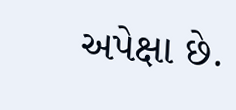અપેક્ષા છે.